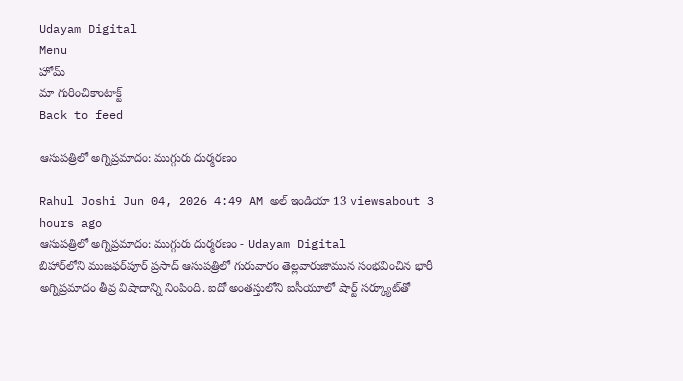Udayam Digital
Menu
హోమ్
మా గురించికాంటాక్ట్
Back to feed

ఆసుపత్రిలో అగ్నిప్రమాదం: ముగ్గురు దుర్మరణం

Rahul Joshi Jun 04, 2026 4:49 AM అల్ ఇండియా 13 viewsabout 3 hours ago
ఆసుపత్రిలో అగ్నిప్రమాదం: ముగ్గురు దుర్మరణం - Udayam Digital
బిహార్‌లోని ముజఫర్‌పూర్‌ ప్రసాద్‌ ఆసుపత్రిలో గురువారం తెల్లవారుజామున సంభవించిన భారీ అగ్నిప్రమాదం తీవ్ర విషాదాన్ని నింపింది. ఐదో అంతస్తులోని ఐసీయూలో షార్ట్‌ సర్క్యూట్‌తో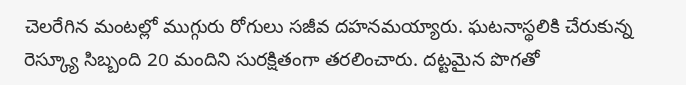చెలరేగిన మంటల్లో ముగ్గురు రోగులు సజీవ దహనమయ్యారు. ఘటనాస్థలికి చేరుకున్న రెస్క్యూ సిబ్బంది 20 మందిని సురక్షితంగా తరలించారు. దట్టమైన పొగతో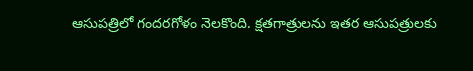ఆసుపత్రిలో గందరగోళం నెలకొంది. క్షతగాత్రులను ఇతర ఆసుపత్రులకు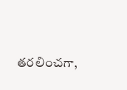తరలించగా,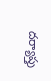దర్యాప్తు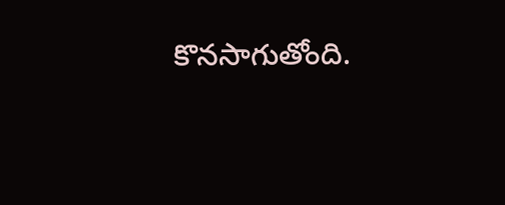కొనసాగుతోంది.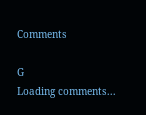Comments

G
Loading comments...